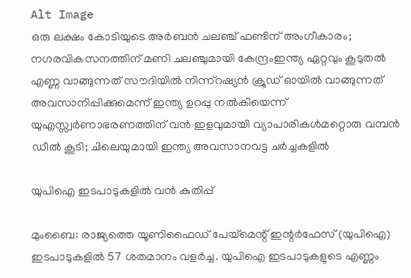Alt Image
ഒരു ലക്ഷം കോടിയുടെ അർബൻ ചലഞ്ച് ഫണ്ടിന് അംഗീകാരം; നഗരവികസനത്തിന് മണി ചലഞ്ചുമായി കേന്ദ്രംഇന്ത്യ ഏറ്റവും കൂടുതൽ എണ്ണ വാങ്ങുന്നത് സൗദിയിൽ നിന്ന്റഷ്യൻ ക്രൂഡ് ഓയിൽ വാങ്ങുന്നത് അവസാനിപ്പിക്കുമെന്ന് ഇന്ത്യ ഉറപ്പു നൽകിയെന്ന് യുഎസ്സ്വർണാഭരണത്തിന് വൻ ഇളവുമായി വ്യാപാരികൾമറ്റൊരു വമ്പൻ ഡീൽ കൂടി; ചിലെയുമായി ഇന്ത്യ അവസാനവട്ട ചർച്ചകളിൽ

യുപിഐ ഇടപാടുകളിൽ വൻ കുതിപ്പ്

മുംബൈ: രാജ്യത്തെ യൂണിഫൈഡ് പേയ്‌മെന്റ് ഇന്റർഫേസ് (യുപിഐ) ഇടപാടുകളിൽ 57 ശതമാനം വളർച്ച. യുപിഐ ഇടപാടുകളുടെ എണ്ണം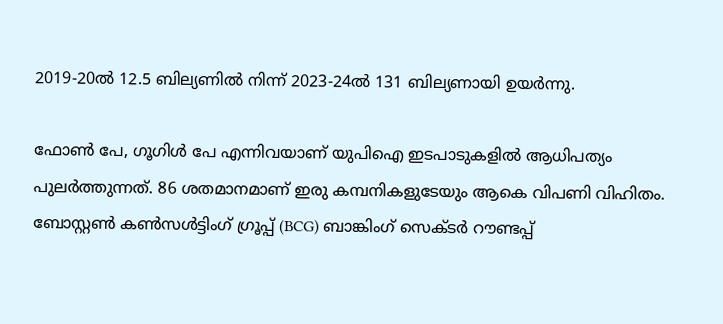2019-20ൽ 12.5 ബില്യണിൽ നിന്ന് 2023-24ൽ 131 ബില്യണായി ഉയർന്നു.

ഫോൺ പേ, ഗൂഗിൾ പേ എന്നിവയാണ് യുപിഐ ഇടപാടുകളിൽ ആധിപത്യം പുലർത്തുന്നത്. 86 ശതമാനമാണ് ഇരു കമ്പനികളുടേയും ആകെ വിപണി വിഹിതം. ബോസ്റ്റൺ കൺസൾട്ടിംഗ് ഗ്രൂപ്പ് (BCG) ബാങ്കിംഗ് സെക്ടർ റൗണ്ടപ്പ്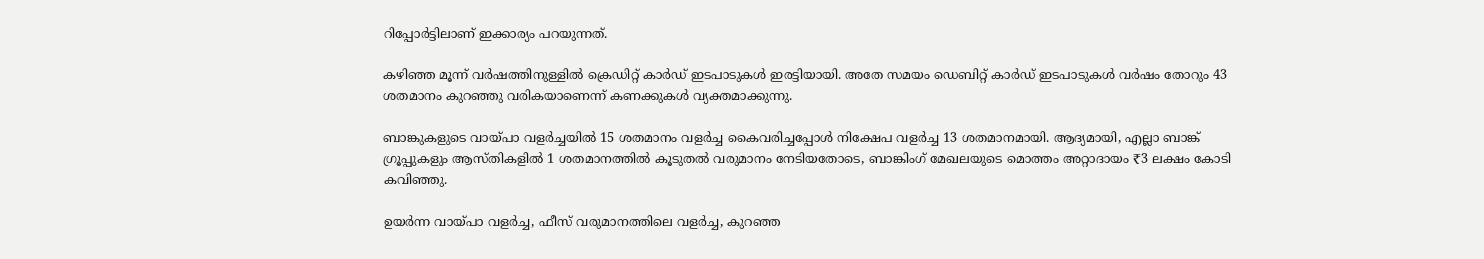റിപ്പോർട്ടിലാണ് ഇക്കാര്യം പറയുന്നത്.

കഴിഞ്ഞ മൂന്ന് വർഷത്തിനുള്ളിൽ ക്രെഡിറ്റ് കാർഡ് ഇടപാടുകൾ ഇരട്ടിയായി. അതേ സമയം ഡെബിറ്റ് കാർഡ് ഇടപാടുകൾ വർഷം തോറും 43 ശതമാനം കുറഞ്ഞു വരികയാണെന്ന് കണക്കുകൾ വ്യക്തമാക്കുന്നു.

ബാങ്കുകളുടെ വായ്പാ വളർച്ചയിൽ 15 ശതമാനം വളർച്ച കൈവരിച്ചപ്പോൾ നിക്ഷേപ വളർച്ച 13 ശതമാനമായി. ആദ്യമായി, എല്ലാ ബാങ്ക് ഗ്രൂപ്പുകളും ആസ്തികളിൽ 1 ശതമാനത്തിൽ കൂടുതൽ വരുമാനം നേടിയതോടെ, ബാങ്കിംഗ് മേഖലയുടെ മൊത്തം അറ്റാദായം ₹3 ലക്ഷം കോടി കവിഞ്ഞു.

ഉയർന്ന വായ്പാ വളർച്ച, ഫീസ് വരുമാനത്തിലെ വളർച്ച, കുറഞ്ഞ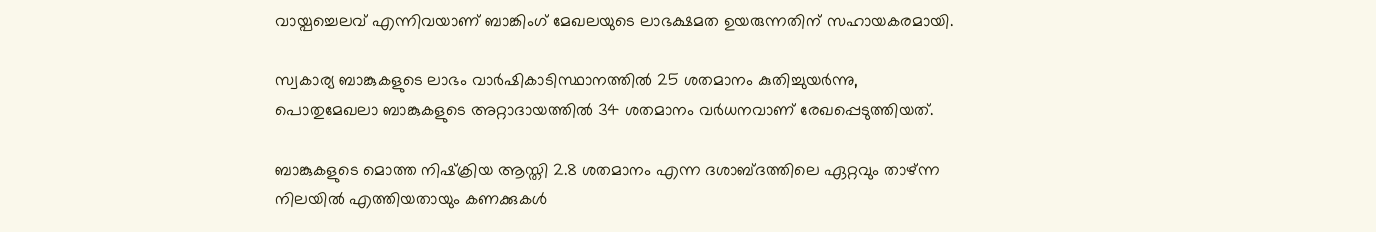വായ്പച്ചെലവ് എന്നിവയാണ് ബാങ്കിംഗ് മേഖലയുടെ ലാഭക്ഷമത ഉയരുന്നതിന് സഹായകരമായി.

സ്വകാര്യ ബാങ്കുകളുടെ ലാഭം വാർഷികാടിസ്ഥാനത്തിൽ 25 ശതമാനം കുതിച്ചുയർന്നു, പൊതുമേഖലാ ബാങ്കുകളുടെ അറ്റാദായത്തിൽ 34 ശതമാനം വർധനവാണ് രേഖപ്പെടുത്തിയത്.

ബാങ്കുകളുടെ മൊത്ത നിഷ്‌ക്രിയ ആസ്തി 2.8 ശതമാനം എന്ന ദശാബ്ദത്തിലെ ഏറ്റവും താഴ്ന്ന നിലയിൽ എത്തിയതായും കണക്കുകൾ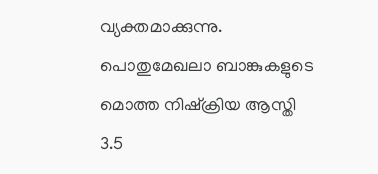വ്യക്തമാക്കുന്നു. പൊതുമേഖലാ ബാങ്കുകളുടെ മൊത്ത നിഷ്‌ക്രിയ ആസ്തി 3.5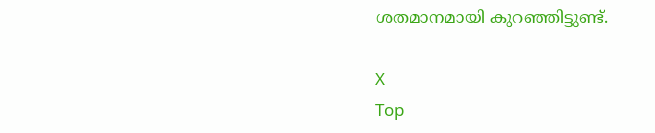ശതമാനമായി കുറഞ്ഞിട്ടുണ്ട്.

X
Top